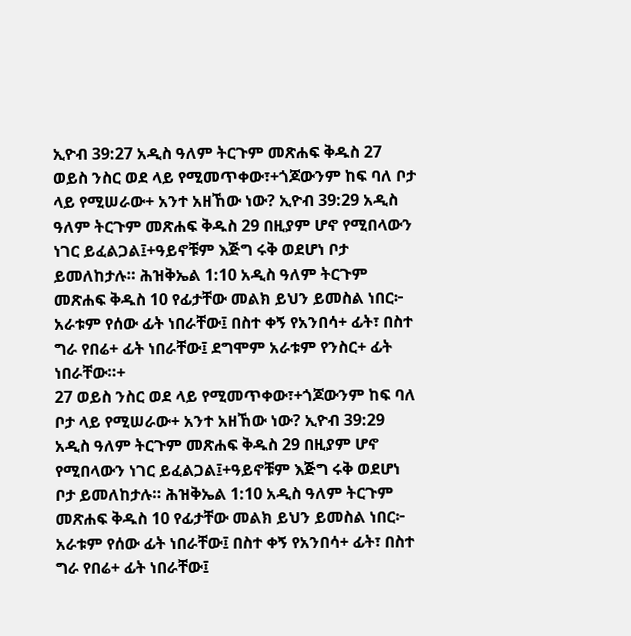ኢዮብ 39:27 አዲስ ዓለም ትርጉም መጽሐፍ ቅዱስ 27 ወይስ ንስር ወደ ላይ የሚመጥቀው፣+ጎጆውንም ከፍ ባለ ቦታ ላይ የሚሠራው+ አንተ አዘኸው ነው? ኢዮብ 39:29 አዲስ ዓለም ትርጉም መጽሐፍ ቅዱስ 29 በዚያም ሆኖ የሚበላውን ነገር ይፈልጋል፤+ዓይኖቹም እጅግ ሩቅ ወደሆነ ቦታ ይመለከታሉ። ሕዝቅኤል 1:10 አዲስ ዓለም ትርጉም መጽሐፍ ቅዱስ 10 የፊታቸው መልክ ይህን ይመስል ነበር፦ አራቱም የሰው ፊት ነበራቸው፤ በስተ ቀኝ የአንበሳ+ ፊት፣ በስተ ግራ የበሬ+ ፊት ነበራቸው፤ ደግሞም አራቱም የንስር+ ፊት ነበራቸው።+
27 ወይስ ንስር ወደ ላይ የሚመጥቀው፣+ጎጆውንም ከፍ ባለ ቦታ ላይ የሚሠራው+ አንተ አዘኸው ነው? ኢዮብ 39:29 አዲስ ዓለም ትርጉም መጽሐፍ ቅዱስ 29 በዚያም ሆኖ የሚበላውን ነገር ይፈልጋል፤+ዓይኖቹም እጅግ ሩቅ ወደሆነ ቦታ ይመለከታሉ። ሕዝቅኤል 1:10 አዲስ ዓለም ትርጉም መጽሐፍ ቅዱስ 10 የፊታቸው መልክ ይህን ይመስል ነበር፦ አራቱም የሰው ፊት ነበራቸው፤ በስተ ቀኝ የአንበሳ+ ፊት፣ በስተ ግራ የበሬ+ ፊት ነበራቸው፤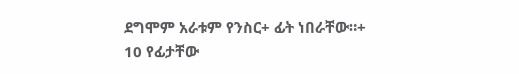ደግሞም አራቱም የንስር+ ፊት ነበራቸው።+
10 የፊታቸው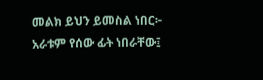መልክ ይህን ይመስል ነበር፦ አራቱም የሰው ፊት ነበራቸው፤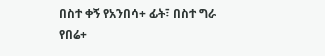በስተ ቀኝ የአንበሳ+ ፊት፣ በስተ ግራ የበሬ+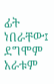ፊት ነበራቸው፤ ደግሞም አራቱም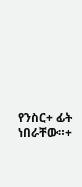የንስር+ ፊት ነበራቸው።+